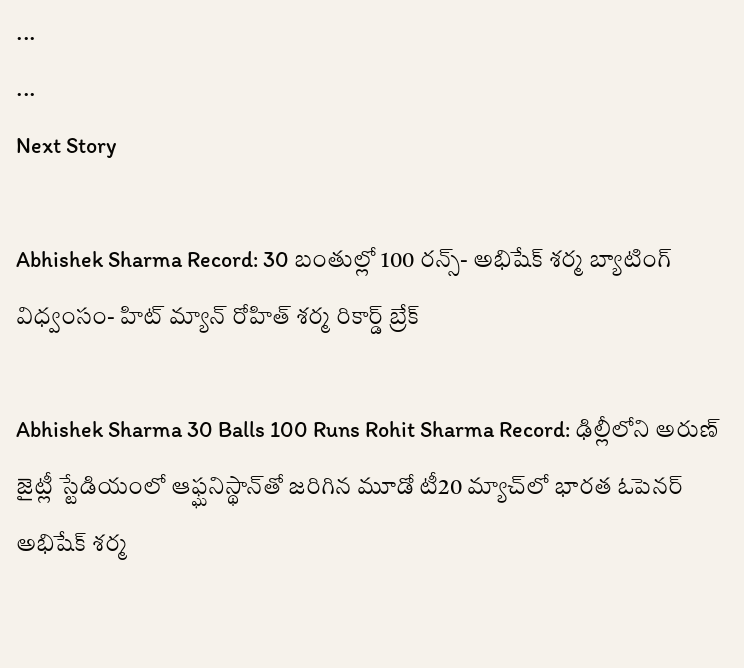...
...
Next Story

Abhishek Sharma Record: 30 బంతుల్లో 100 రన్స్- అభిషేక్ శర్మ బ్యాటింగ్ విధ్వంసం- హిట్ మ్యాన్ రోహిత్ శర్మ రికార్డ్ బ్రేక్

Abhishek Sharma 30 Balls 100 Runs Rohit Sharma Record: ఢిల్లీలోని అరుణ్ జైట్లీ స్టేడియంలో ఆఫ్ఘనిస్థాన్‌తో జరిగిన మూడో టీ20 మ్యాచ్‌లో భారత ఓపెనర్ అభిషేక్ శర్మ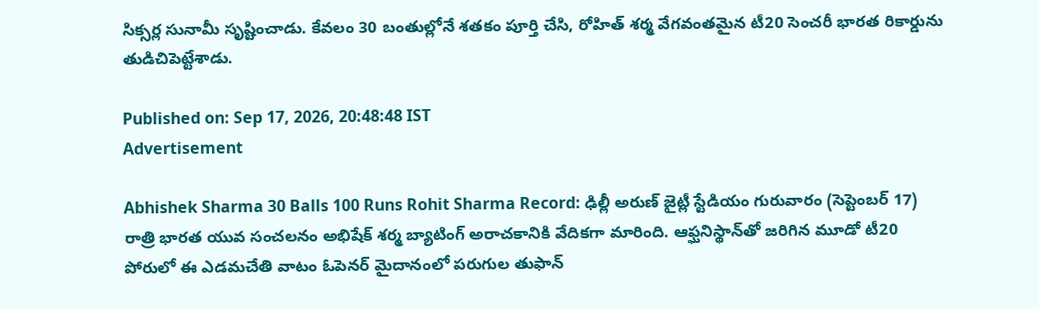సిక్సర్ల సునామీ సృష్టించాడు. కేవలం 30 బంతుల్లోనే శతకం పూర్తి చేసి, రోహిత్ శర్మ వేగవంతమైన టీ20 సెంచరీ భారత రికార్డును తుడిచిపెట్టేశాడు.

Published on: Sep 17, 2026, 20:48:48 IST
Advertisement

Abhishek Sharma 30 Balls 100 Runs Rohit Sharma Record: ఢిల్లీ అరుణ్ జైట్లీ స్టేడియం గురువారం (సెప్టెంబర్ 17) రాత్రి భారత యువ సంచలనం అభిషేక్ శర్మ బ్యాటింగ్ అరాచకానికి వేదికగా మారింది. ఆఫ్ఘనిస్థాన్‌తో జరిగిన మూడో టీ20 పోరులో ఈ ఎడమచేతి వాటం ఓపెనర్ మైదానంలో పరుగుల తుఫాన్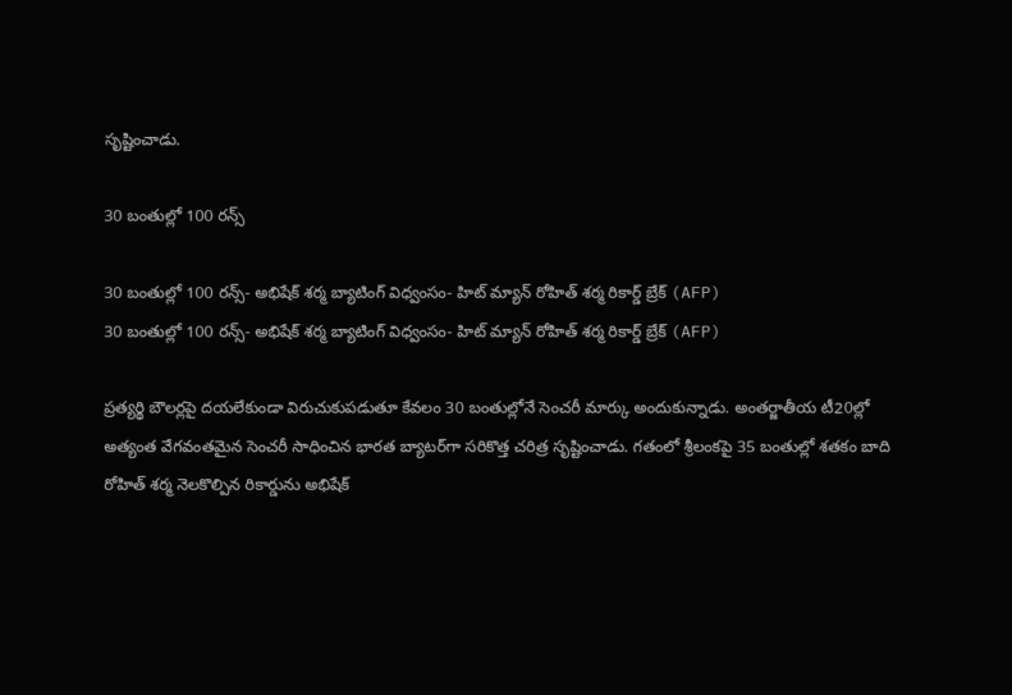సృష్టించాడు.

30 బంతుల్లో 100 రన్స్

30 బంతుల్లో 100 రన్స్- అభిషేక్ శర్మ బ్యాటింగ్ విధ్వంసం- హిట్ మ్యాన్ రోహిత్ శర్మ రికార్డ్ బ్రేక్ (AFP)
30 బంతుల్లో 100 రన్స్- అభిషేక్ శర్మ బ్యాటింగ్ విధ్వంసం- హిట్ మ్యాన్ రోహిత్ శర్మ రికార్డ్ బ్రేక్ (AFP)

ప్రత్యర్థి బౌలర్లపై దయలేకుండా విరుచుకుపడుతూ కేవలం 30 బంతుల్లోనే సెంచరీ మార్కు అందుకున్నాడు. అంతర్జాతీయ టీ20ల్లో అత్యంత వేగవంతమైన సెంచరీ సాధించిన భారత బ్యాటర్‌గా సరికొత్త చరిత్ర సృష్టించాడు. గతంలో శ్రీలంకపై 35 బంతుల్లో శతకం బాది రోహిత్ శర్మ నెలకొల్పిన రికార్డును అభిషేక్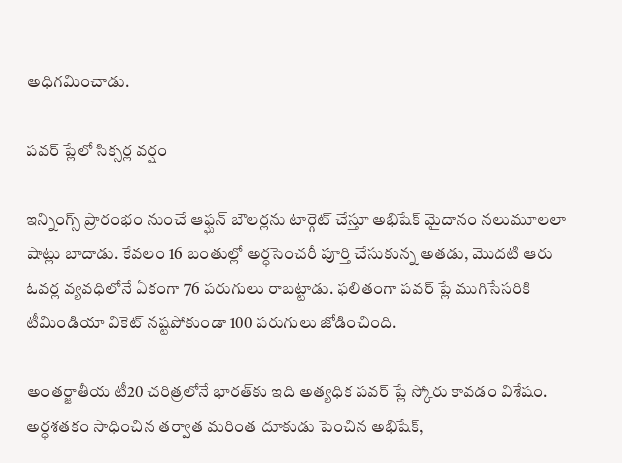అధిగమించాడు.

పవర్ ప్లేలో సిక్సర్ల వర్షం

ఇన్నింగ్స్ ప్రారంభం నుంచే ఆఫ్ఘన్ బౌలర్లను టార్గెట్ చేస్తూ అభిషేక్ మైదానం నలుమూలలా షాట్లు బాదాడు. కేవలం 16 బంతుల్లో అర్ధసెంచరీ పూర్తి చేసుకున్న అతడు, మొదటి ఆరు ఓవర్ల వ్యవధిలోనే ఏకంగా 76 పరుగులు రాబట్టాడు. ఫలితంగా పవర్ ప్లే ముగిసేసరికి టీమిండియా వికెట్ నష్టపోకుండా 100 పరుగులు జోడించింది.

అంతర్జాతీయ టీ20 చరిత్రలోనే భారత్‌కు ఇది అత్యధిక పవర్ ప్లే స్కోరు కావడం విశేషం. అర్ధశతకం సాధించిన తర్వాత మరింత దూకుడు పెంచిన అభిషేక్,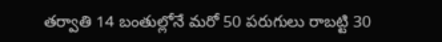తర్వాతి 14 బంతుల్లోనే మరో 50 పరుగులు రాబట్టి 30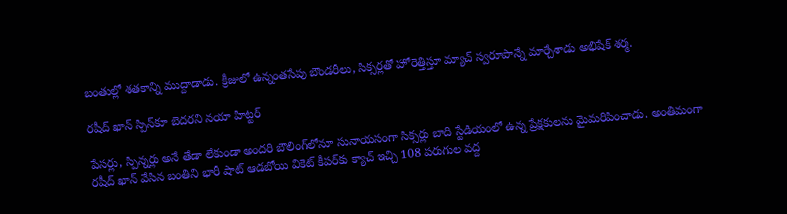బంతుల్లో శతకాన్ని ముద్దాడాడు. క్రీజులో ఉన్నంతసేపు బౌండరీలు, సిక్సర్లతో హోరెత్తిస్తూ మ్యాచ్ స్వరూపాన్నే మార్చేశాడు అభిషేక్ శర్మ.

రషీద్ ఖాన్ స్పిన్‌కూ బెదరని నయా హిట్టర్

పేసర్లు, స్పిన్నర్లు అనే తేడా లేకుండా అందరి బౌలింగ్‌లోనూ సునాయసంగా సిక్సర్లు బాది స్టేడియంలో ఉన్న ప్రేక్షకులను మైమరిపించాడు. అంతిమంగా రషీద్ ఖాన్ వేసిన బంతిని భారీ షాట్ ఆడబోయి వికెట్ కీపర్‌కు క్యాచ్ ఇచ్చి 108 పరుగుల వద్ద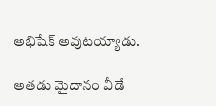అభిషేక్ అవుటయ్యాడు.

అతడు మైదానం వీడే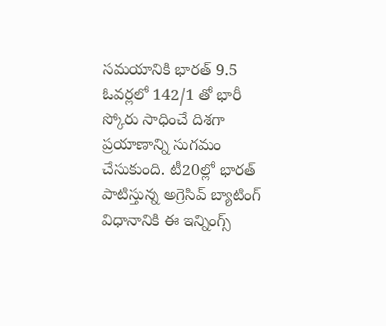సమయానికి భారత్ 9.5 ఓవర్లలో 142/1 తో భారీ స్కోరు సాధించే దిశగా ప్రయాణాన్ని సుగమం చేసుకుంది. టీ20ల్లో భారత్ పాటిస్తున్న అగ్రెసివ్ బ్యాటింగ్ విధానానికి ఈ ఇన్నింగ్స్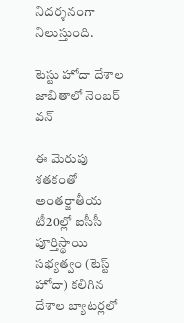నిదర్శనంగా నిలుస్తుంది.

టెస్టు హోదా దేశాల జాబితాలో నెంబర్ వన్

ఈ మెరుపు శతకంతో అంతర్జాతీయ టీ20ల్లో ఐసీసీ పూర్తిస్థాయి సభ్యత్వం (టెస్ట్ హోదా) కలిగిన దేశాల బ్యాటర్లలో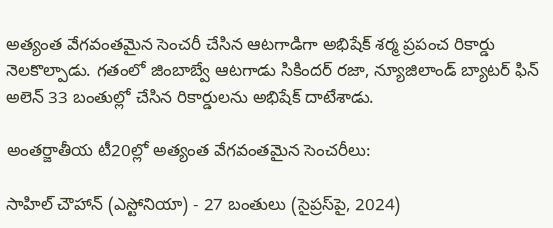అత్యంత వేగవంతమైన సెంచరీ చేసిన ఆటగాడిగా అభిషేక్ శర్మ ప్రపంచ రికార్డు నెలకొల్పాడు. గతంలో జింబాబ్వే ఆటగాడు సికిందర్ రజా, న్యూజిలాండ్ బ్యాటర్ ఫిన్ అలెన్ 33 బంతుల్లో చేసిన రికార్డులను అభిషేక్ దాటేశాడు.

అంతర్జాతీయ టీ20ల్లో అత్యంత వేగవంతమైన సెంచరీలు:

సాహిల్ చౌహాన్ (ఎస్టోనియా) - 27 బంతులు (సైప్రస్‌పై, 2024)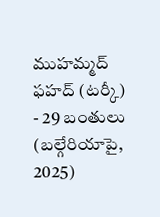ముహమ్మద్ ఫహద్ (టర్కీ) - 29 బంతులు (బల్గేరియాపై, 2025)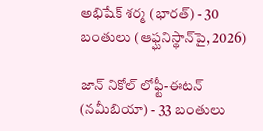అభిషేక్ శర్మ (భారత్) - 30 బంతులు (ఆఫ్ఘనిస్థాన్‌పై, 2026)

జాన్ నికోల్ లోఫ్టీ-ఈటన్ (నమీబియా) - 33 బంతులు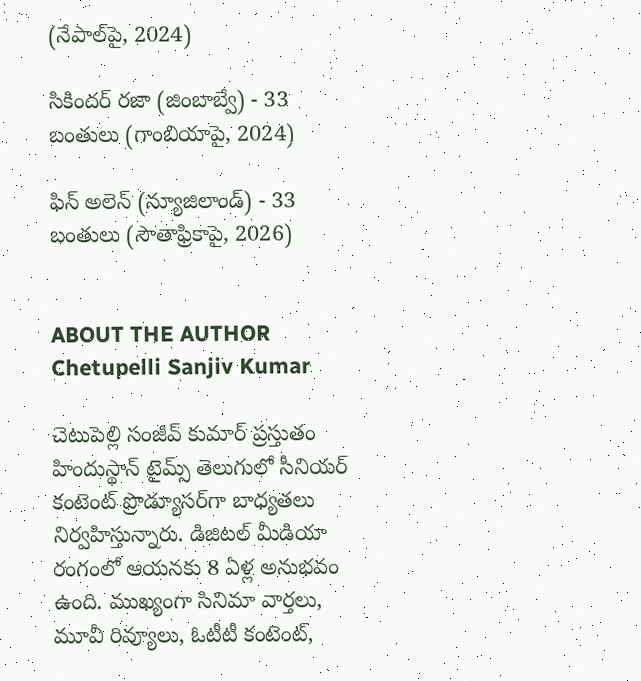(నేపాల్‌పై, 2024)

సికిందర్ రజా (జింబాబ్వే) - 33 బంతులు (గాంబియాపై, 2024)

ఫిన్ అలెన్ (న్యూజిలాండ్) - 33 బంతులు (సౌతాఫ్రికాపై, 2026)


ABOUT THE AUTHOR
Chetupelli Sanjiv Kumar

చెటుపెల్లి సంజీవ్ కుమార్ ప్రస్తుతం హిందుస్థాన్ టైమ్స్ తెలుగులో సీనియర్ కంటెంట్ ప్రొడ్యూసర్‌గా బాధ్యతలు నిర్వహిస్తున్నారు. డిజిటల్ మీడియా రంగంలో ఆయనకు 8 ఏళ్ల అనుభవం ఉంది. ముఖ్యంగా సినిమా వార్తలు, మూవీ రివ్యూలు, ఓటీటీ కంటెంట్,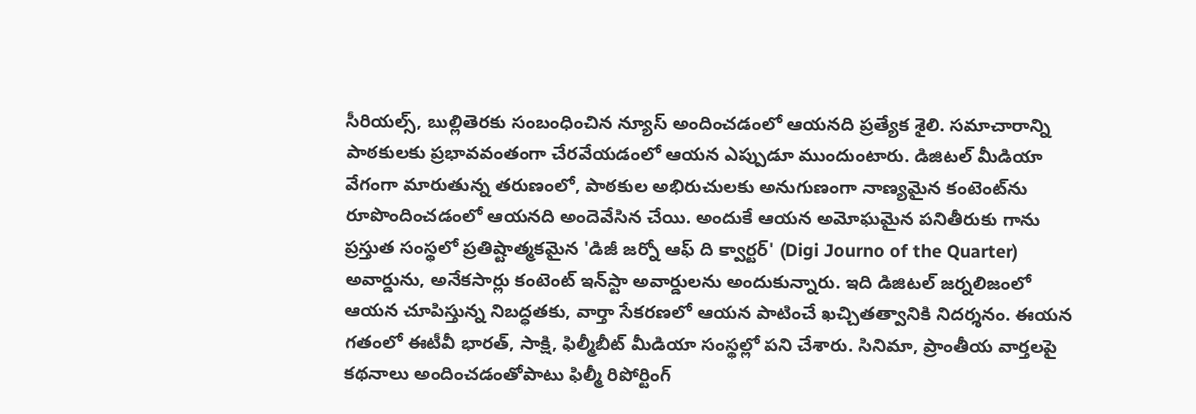సీరియల్స్, బుల్లితెరకు సంబంధించిన న్యూస్ అందించడంలో ఆయనది ప్రత్యేక శైలి. సమాచారాన్ని పాఠకులకు ప్రభావవంతంగా చేరవేయడంలో ఆయన ఎప్పుడూ ముందుంటారు. డిజిటల్ మీడియా వేగంగా మారుతున్న తరుణంలో, పాఠకుల అభిరుచులకు అనుగుణంగా నాణ్యమైన కంటెంట్‌ను రూపొందించడంలో ఆయనది అందెవేసిన చేయి. అందుకే ఆయన అమోఘమైన పనితీరుకు గాను ప్రస్తుత సంస్థలో ప్రతిష్టాత్మకమైన 'డిజీ జర్నో ఆఫ్ ది క్వార్టర్' (Digi Journo of the Quarter) అవార్డును, అనేకసార్లు కంటెంట్ ఇన్‌స్టా అవార్డులను అందుకున్నారు. ఇది డిజిటల్ జర్నలిజంలో ఆయన చూపిస్తున్న నిబద్ధతకు, వార్తా సేకరణలో ఆయన పాటించే ఖచ్చితత్వానికి నిదర్శనం. ఈయన గతంలో ఈటీవీ భారత్, సాక్షి, ఫిల్మీబీట్ మీడియా సంస్థల్లో పని చేశారు. సినిమా, ప్రాంతీయ వార్తలపై కథనాలు అందించడంతోపాటు ఫిల్మీ రిపోర్టింగ్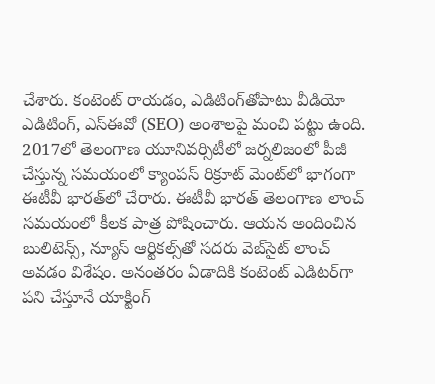చేశారు. కంటెంట్ రాయడం, ఎడిటింగ్‌తోపాటు వీడియో ఎడిటింగ్, ఎస్‌ఈవో (SEO) అంశాలపై మంచి పట్టు ఉంది. 2017లో తెలంగాణ యూనివర్సిటీలో జర్నలిజంలో పీజీ చేస్తున్న సమయంలో క్యాంపస్ రిక్రూట్ మెంట్‌లో భాగంగా ఈటీవీ భారత్‌లో చేరారు. ఈటీవీ భారత్ తెలంగాణ లాంచ్ సమయంలో కీలక పాత్ర పోషించారు. ఆయన అందించిన బులిటెన్స్, న్యూస్ ఆర్టికల్స్‌తో సదరు వెబ్‌సైట్ లాంచ్ అవడం విశేషం. అనంతరం ఏడాదికి కంటెంట్ ఎడిటర్‌గా పని చేస్తూనే యాక్టింగ్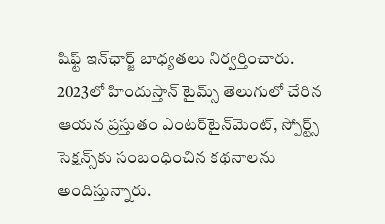షిఫ్ట్ ఇన్‌ఛార్జ్ బాధ్యతలు నిర్వర్తించారు. 2023లో హిందుస్తాన్ టైమ్స్ తెలుగులో చేరిన ఆయన ప్రస్తుతం ఎంటర్‌టైన్‌మెంట్, స్పోర్ట్స్ సెక్షన్స్‌కు సంబంధించిన కథనాలను అందిస్తున్నారు.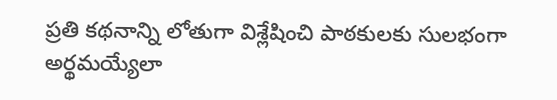ప్రతి కథనాన్ని లోతుగా విశ్లేషించి పాఠకులకు సులభంగా అర్థమయ్యేలా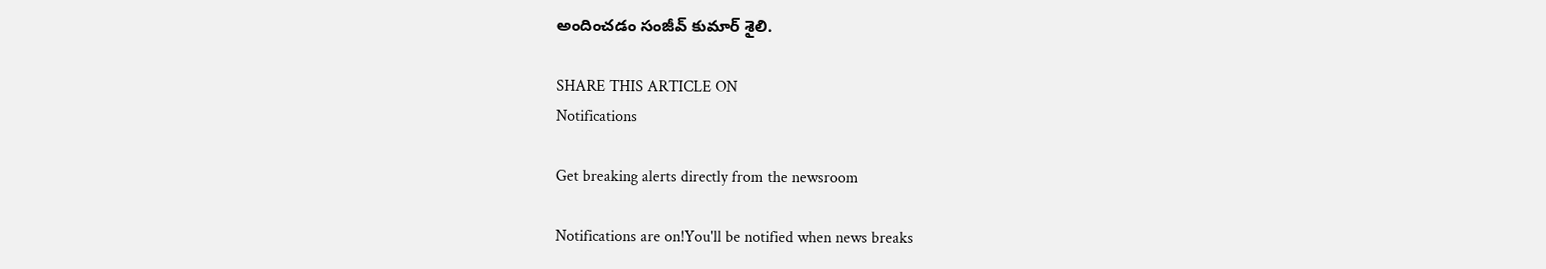అందించడం సంజీవ్ కుమార్ శైలి.

SHARE THIS ARTICLE ON
Notifications

Get breaking alerts directly from the newsroom

Notifications are on!You'll be notified when news breaks